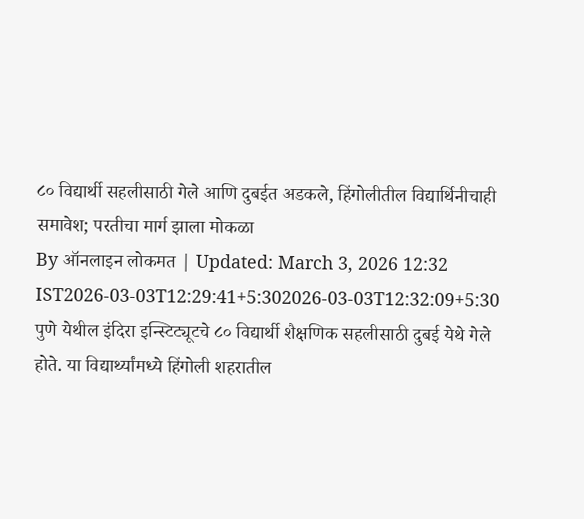८० विद्यार्थी सहलीसाठी गेले आणि दुबईत अडकले, हिंगोलीतील विद्यार्थिनीचाही समावेश; परतीचा मार्ग झाला मोकळा
By ऑनलाइन लोकमत | Updated: March 3, 2026 12:32 IST2026-03-03T12:29:41+5:302026-03-03T12:32:09+5:30
पुणे येथील इंदिरा इन्स्टिट्यूटचे ८० विद्यार्थी शैक्षणिक सहलीसाठी दुबई येथे गेले होते. या विद्यार्थ्यांमध्ये हिंगोली शहरातील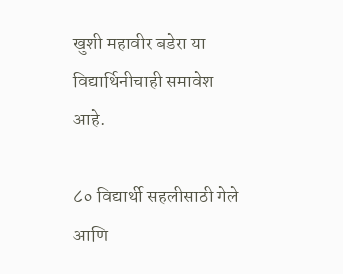खुशी महावीर बडेरा या विद्यार्थिनीचाही समावेश आहे.

८० विद्यार्थी सहलीसाठी गेले आणि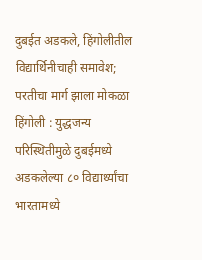दुबईत अडकले, हिंगोलीतील विद्यार्थिनीचाही समावेश; परतीचा मार्ग झाला मोकळा
हिंगोली : युद्धजन्य परिस्थितीमुळे दुबईमध्ये अडकलेल्या ८० विद्यार्थ्यांचा भारतामध्ये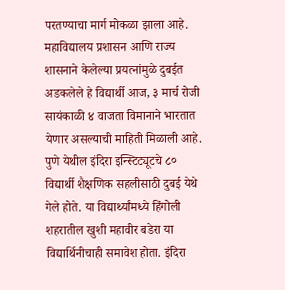परतण्याचा मार्ग मोकळा झाला आहे. महाविद्यालय प्रशासन आणि राज्य शासनाने केलेल्या प्रयत्नांमुळे दुबईत अडकलेले हे विद्यार्थी आज, ३ मार्च रोजी सायंकाळी ४ वाजता विमानाने भारतात येणार असल्याची माहिती मिळाली आहे.
पुणे येथील इंदिरा इन्स्टिट्यूटचे ८० विद्यार्थी शैक्षणिक सहलीसाठी दुबई येथे गेले होते. या विद्यार्थ्यांमध्ये हिंगोली शहरातील खुशी महावीर बडेरा या विद्यार्थिनीचाही समावेश होता. इंदिरा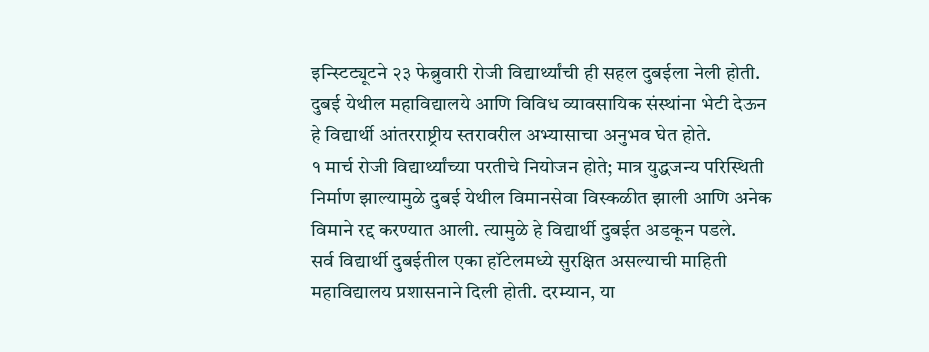इन्स्टिट्यूटने २३ फेब्रुवारी रोजी विद्यार्थ्यांची ही सहल दुबईला नेली होती. दुबई येथील महाविद्यालये आणि विविध व्यावसायिक संस्थांना भेटी देऊन हे विद्यार्थी आंतरराष्ट्रीय स्तरावरील अभ्यासाचा अनुभव घेत होते.
१ मार्च रोजी विद्यार्थ्यांच्या परतीचे नियोजन होते; मात्र युद्धजन्य परिस्थिती निर्माण झाल्यामुळे दुबई येथील विमानसेवा विस्कळीत झाली आणि अनेक विमाने रद्द करण्यात आली. त्यामुळे हे विद्यार्थी दुबईत अडकून पडले.
सर्व विद्यार्थी दुबईतील एका हॉटेलमध्ये सुरक्षित असल्याची माहिती महाविद्यालय प्रशासनाने दिली होती. दरम्यान, या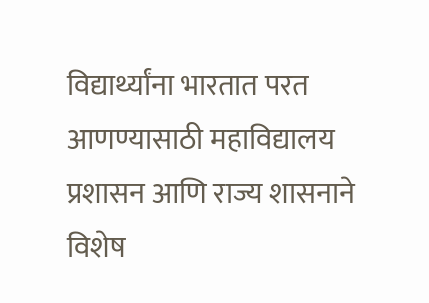विद्यार्थ्यांना भारतात परत आणण्यासाठी महाविद्यालय प्रशासन आणि राज्य शासनाने विशेष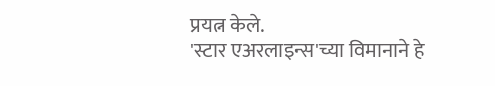प्रयत्न केले.
'स्टार एअरलाइन्स'च्या विमानाने हे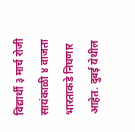विद्यार्थी ३ मार्च रोजी सायंकाळी ४ वाजता भारताकडे निघणार आहेत. दुबई येथील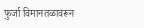फुर्जा विमानतळावरून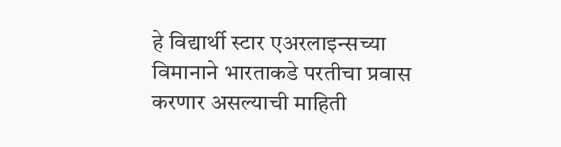हे विद्यार्थी स्टार एअरलाइन्सच्या विमानाने भारताकडे परतीचा प्रवास करणार असल्याची माहिती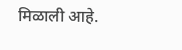मिळाली आहे.